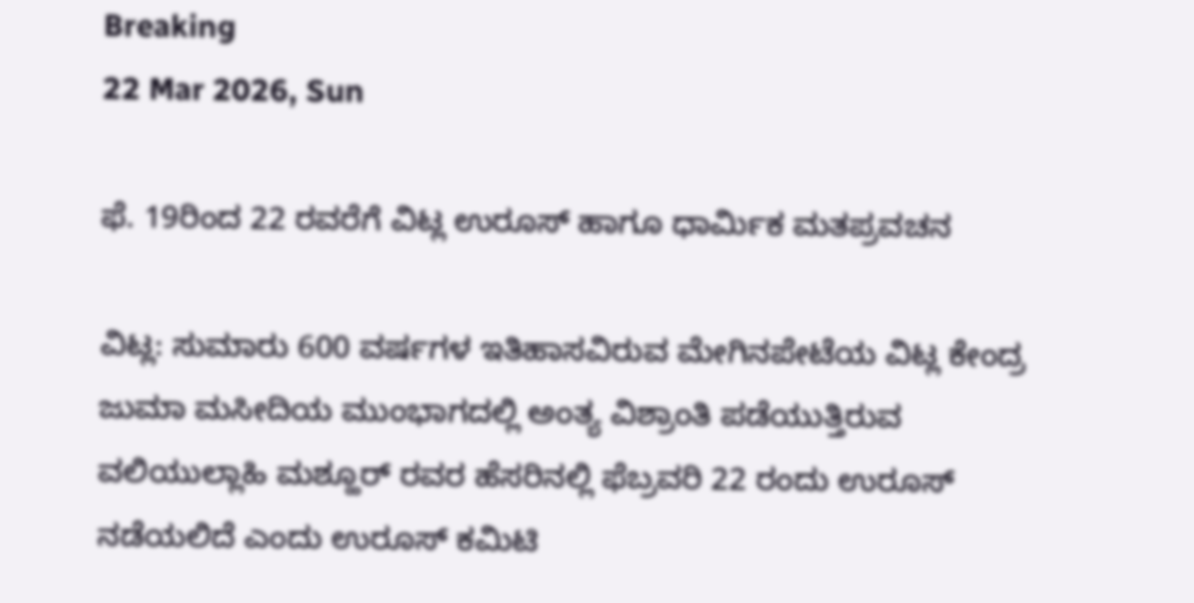Breaking
22 Mar 2026, Sun

ಫೆ. 19ರಿಂದ 22 ರವರೆಗೆ ವಿಟ್ಲ ಉರೂಸ್ ಹಾಗೂ ಧಾರ್ಮಿಕ ಮತಪ್ರವಚನ

ವಿಟ್ಲ: ಸುಮಾರು 600 ವರ್ಷಗಳ ಇತಿಹಾಸವಿರುವ ಮೇಗಿನಪೇಟೆಯ ವಿಟ್ಲ ಕೇಂದ್ರ ಜುಮಾ ಮಸೀದಿಯ ಮುಂಭಾಗದಲ್ಲಿ ಅಂತ್ಯ ವಿಶ್ರಾಂತಿ ಪಡೆಯುತ್ತಿರುವ ವಲಿಯುಲ್ಲಾಹಿ ಮಶ್ಹೂರ್ ರವರ ಹೆಸರಿನಲ್ಲಿ ಫೆ‌‌ಬ್ರವರಿ 22 ರಂದು ಉರೂಸ್ ನಡೆಯಲಿದೆ ಎಂದು ಉರೂಸ್ ಕಮಿಟಿ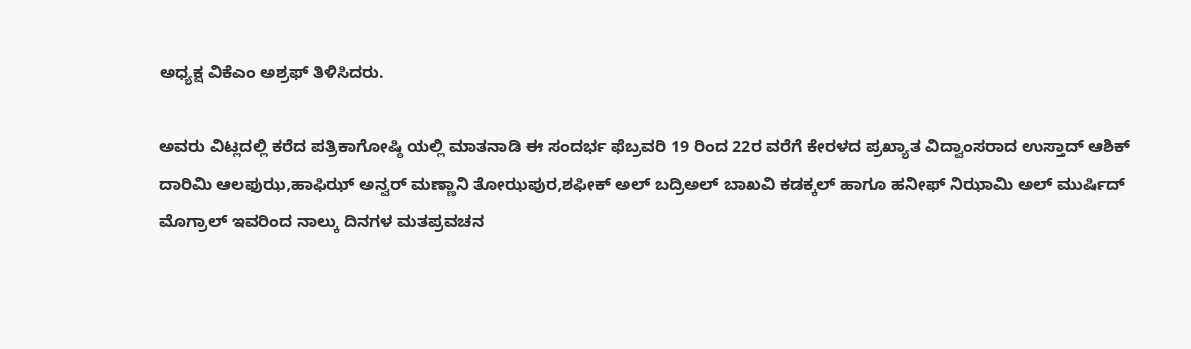ಅಧ್ಯಕ್ಷ ವಿಕೆಎಂ ಅಶ್ರಫ್ ತಿಳಿಸಿದರು.

ಅವರು ವಿಟ್ಲದಲ್ಲಿ ಕರೆದ ಪತ್ರಿಕಾಗೋಷ್ಠಿ ಯಲ್ಲಿ ಮಾತನಾಡಿ ಈ ಸಂದರ್ಭ ಫೆಬ್ರವರಿ 19 ರಿಂದ 22ರ ವರೆಗೆ ಕೇರಳದ ಪ್ರಖ್ಯಾತ ವಿದ್ವಾಂಸರಾದ ಉಸ್ತಾದ್ ಆಶಿಕ್ ದಾರಿಮಿ ಆಲಫುಝ,ಹಾಫಿಝ್ ಅನ್ವರ್ ಮಣ್ಣಾನಿ ತೋಝಪುರ,ಶಫೀಕ್ ಅಲ್ ಬದ್ರಿಅಲ್ ಬಾಖವಿ ಕಡಕ್ಕಲ್ ಹಾಗೂ ಹನೀಫ್ ನಿಝಾಮಿ ಅಲ್ ಮುರ್ಷಿದ್ ಮೊಗ್ರಾಲ್ ಇವರಿಂದ ನಾಲ್ಕು ದಿನಗಳ ಮತಪ್ರವಚನ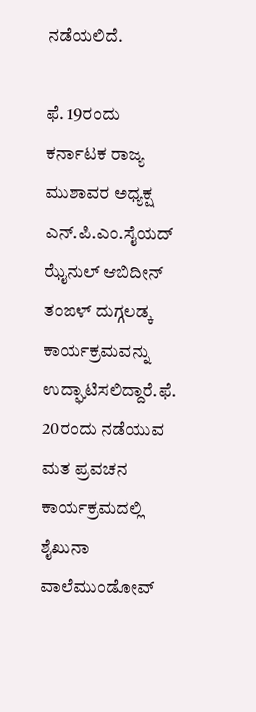ನಡೆಯಲಿದೆ.

ಫೆ. 19ರಂದು ಕರ್ನಾಟಕ ರಾಜ್ಯ ಮುಶಾವರ ಅಧ್ಯಕ್ಷ ಎನ್.ಪಿ.ಎಂ‌.ಸೈಯದ್ ಝೈನುಲ್ ಆಬಿದೀನ್ ತಂಙಳ್ ದುಗ್ಗಲಡ್ಕ ಕಾರ್ಯಕ್ರಮವನ್ನು ಉದ್ಘಾಟಿಸಲಿದ್ದಾರೆ.ಫೆ. 20ರಂದು ನಡೆಯುವ ಮತ ಪ್ರವಚನ ಕಾರ್ಯಕ್ರಮದಲ್ಲಿ ಶೈಖುನಾ ವಾಲೆಮುಂಡೋವ್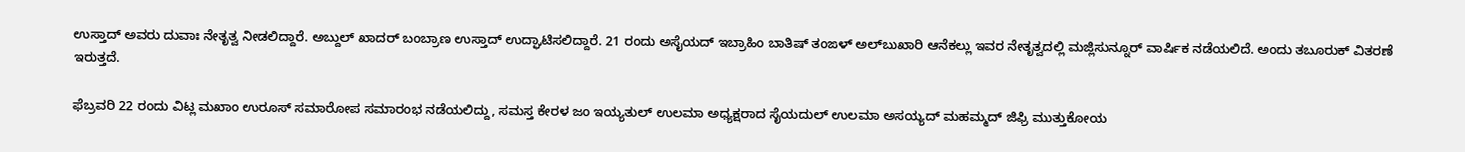ಉಸ್ತಾದ್ ಅವರು ದುವಾಃ ನೇತೃತ್ವ ನೀಡಲಿದ್ದಾರೆ. ಅಬ್ದುಲ್ ಖಾದರ್ ಬಂಬ್ರಾಣ ಉಸ್ತಾದ್ ಉದ್ಘಾಟಿಸಲಿದ್ದಾರೆ. 21 ರಂದು ಅಸೈಯದ್ ಇಬ್ರಾಹಿಂ ಬಾತಿಷ್ ತಂಙಳ್ ಅಲ್‌ಬುಖಾರಿ ಆನೆಕಲ್ಲು ಇವರ ನೇತೃತ್ವದಲ್ಲಿ ಮಜ್ಲಿಸುನ್ನೂರ್ ವಾರ್ಷಿಕ ನಡೆಯಲಿದೆ. ಅಂದು ತಬೂರುಕ್ ವಿತರಣೆ ಇರುತ್ತದೆ.

ಫೆಬ್ರವರಿ 22 ರಂದು ವಿಟ್ಲ ಮಖಾಂ ಉರೂಸ್ ಸಮಾರೋಪ ಸಮಾರಂಭ ನಡೆಯಲಿದ್ದು, ಸಮಸ್ತ ಕೇರಳ ಜಂ ಇಯ್ಯತುಲ್ ಉಲಮಾ ಅಧ್ಯಕ್ಷರಾದ ಸೈಯದುಲ್ ಉಲಮಾ ಅಸಯ್ಯದ್ ಮಹಮ್ಮದ್ ಜಿಫ್ರಿ ಮುತ್ತುಕೋಯ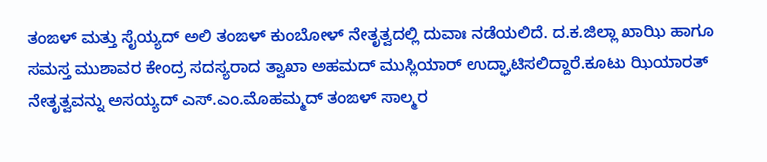ತಂಙಳ್ ಮತ್ತು ಸೈಯ್ಯದ್ ಅಲಿ ತಂಙಳ್ ಕುಂಬೋಳ್ ನೇತೃತ್ವದಲ್ಲಿ ದುವಾಃ ನಡೆಯಲಿದೆ. ದ.ಕ.ಜಿಲ್ಲಾ ಖಾಝಿ ಹಾಗೂ ಸಮಸ್ತ ಮುಶಾವರ ಕೇಂದ್ರ ಸದಸ್ಯರಾದ ತ್ವಾಖಾ ಅಹಮದ್ ಮುಸ್ಲಿಯಾರ್ ಉದ್ಘಾಟಿಸಲಿದ್ದಾರೆ.ಕೂಟು ಝಿಯಾರತ್ ನೇತೃತ್ವವನ್ನು ಅಸಯ್ಯದ್ ಎಸ್.ಎಂ.ಮೊಹಮ್ಮದ್ ತಂಙಳ್ ಸಾಲ್ಮರ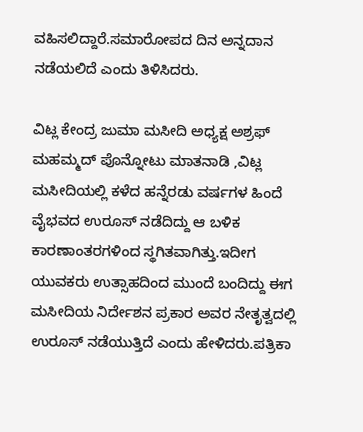ವಹಿಸಲಿದ್ದಾರೆ.ಸಮಾರೋಪದ ದಿನ ಅನ್ನದಾನ ನಡೆಯಲಿದೆ ಎಂದು ತಿಳಿಸಿದರು.

ವಿಟ್ಲ ಕೇಂದ್ರ ಜುಮಾ ಮಸೀದಿ ಅಧ್ಯಕ್ಷ ಅಶ್ರಫ್ ಮಹಮ್ಮದ್ ಪೊನ್ನೋಟು ಮಾತನಾಡಿ ,ವಿಟ್ಲ ಮಸೀದಿಯಲ್ಲಿ ಕಳೆದ ಹನ್ನೆರಡು ವರ್ಷಗಳ ಹಿಂದೆ ವೈಭವದ ಉರೂಸ್ ನಡೆದಿದ್ದು ಆ ಬಳಿಕ ಕಾರಣಾಂತರಗಳಿಂದ ಸ್ಥಗಿತವಾಗಿತ್ತು.ಇದೀಗ ಯುವಕರು ಉತ್ಸಾಹದಿಂದ ಮುಂದೆ ಬಂದಿದ್ದು ಈಗ ಮಸೀದಿಯ ನಿರ್ದೇಶನ ಪ್ರಕಾರ ಅವರ ನೇತೃತ್ವದಲ್ಲಿ ಉರೂಸ್ ನಡೆಯುತ್ತಿದೆ ಎಂದು ಹೇಳಿದರು.ಪತ್ರಿಕಾ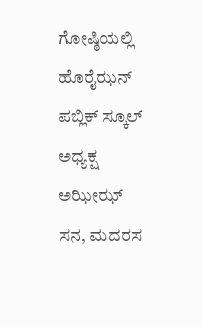ಗೋಷ್ಠಿಯಲ್ಲಿ ಹೊರೈಝನ್ ಪಬ್ಲಿಕ್ ಸ್ಕೂಲ್ ಅಧ್ಯಕ್ಷ ಅಝೀಝ್ ಸನ, ಮದರಸ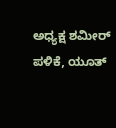ಅಧ್ಯಕ್ಷ ಶಮೀರ್ ಪಳಿಕೆ, ಯೂತ್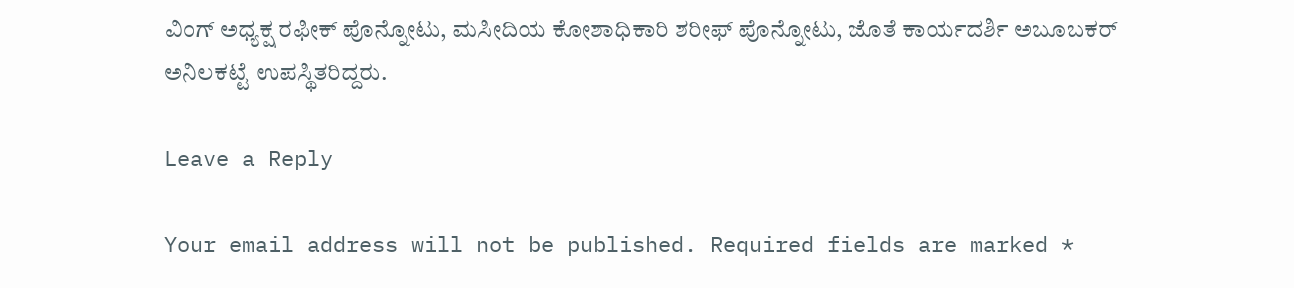ವಿಂಗ್ ಅಧ್ಯಕ್ಷ ರಫೀಕ್ ಪೊನ್ನೋಟು, ಮಸೀದಿಯ ಕೋಶಾಧಿಕಾರಿ ಶರೀಫ್ ಪೊನ್ನೋಟು, ಜೊತೆ ಕಾರ್ಯದರ್ಶಿ ಅಬೂಬಕರ್ ಅನಿಲಕಟ್ಟೆ ಉಪಸ್ಥಿತರಿದ್ದರು.

Leave a Reply

Your email address will not be published. Required fields are marked *